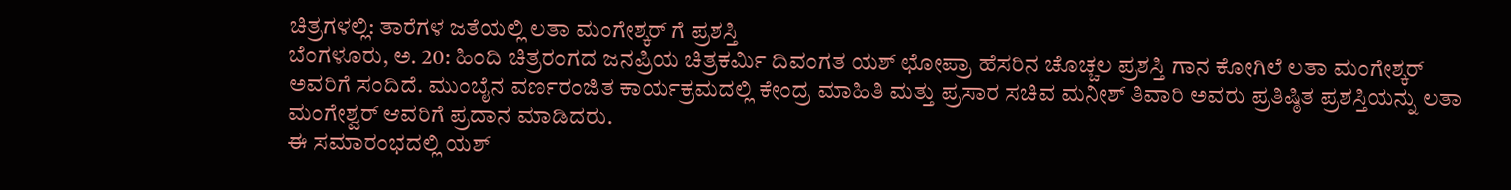ಚಿತ್ರಗಳಲ್ಲಿ: ತಾರೆಗಳ ಜತೆಯಲ್ಲಿ ಲತಾ ಮಂಗೇಶ್ಕರ್ ಗೆ ಪ್ರಶಸ್ತಿ
ಬೆಂಗಳೂರು, ಅ. 20: ಹಿಂದಿ ಚಿತ್ರರಂಗದ ಜನಪ್ರಿಯ ಚಿತ್ರಕರ್ಮಿ ದಿವಂಗತ ಯಶ್ ಛೋಪ್ರಾ ಹೆಸರಿನ ಚೊಚ್ಚಲ ಪ್ರಶಸ್ತಿ ಗಾನ ಕೋಗಿಲೆ ಲತಾ ಮಂಗೇಶ್ಕರ್ ಅವರಿಗೆ ಸಂದಿದೆ. ಮುಂಬೈನ ವರ್ಣರಂಜಿತ ಕಾರ್ಯಕ್ರಮದಲ್ಲಿ ಕೇಂದ್ರ ಮಾಹಿತಿ ಮತ್ತು ಪ್ರಸಾರ ಸಚಿವ ಮನೀಶ್ ತಿವಾರಿ ಅವರು ಪ್ರತಿಷ್ಠಿತ ಪ್ರಶಸ್ತಿಯನ್ನು ಲತಾ ಮಂಗೇಶ್ವರ್ ಆವರಿಗೆ ಪ್ರದಾನ ಮಾಡಿದರು.
ಈ ಸಮಾರಂಭದಲ್ಲಿ ಯಶ್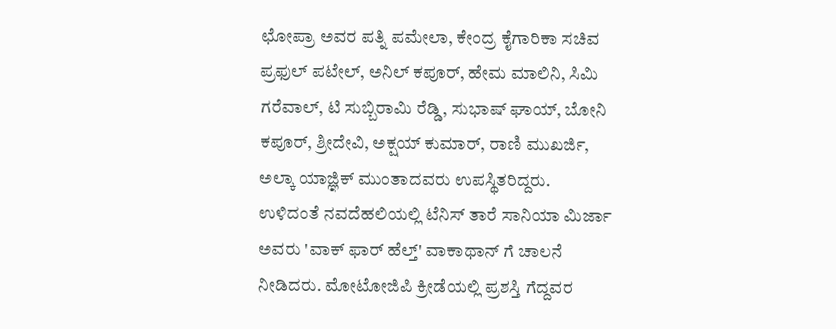ಛೋಪ್ರಾ ಅವರ ಪತ್ನಿ ಪಮೇಲಾ, ಕೇಂದ್ರ ಕೈಗಾರಿಕಾ ಸಚಿವ ಪ್ರಫುಲ್ ಪಟೇಲ್, ಅನಿಲ್ ಕಪೂರ್, ಹೇಮ ಮಾಲಿನಿ, ಸಿಮಿ ಗರೆವಾಲ್, ಟಿ ಸುಬ್ಬಿರಾಮಿ ರೆಡ್ಡಿ, ಸುಭಾಷ್ ಘಾಯ್, ಬೋನಿ ಕಪೂರ್, ಶ್ರೀದೇವಿ, ಅಕ್ಷಯ್ ಕುಮಾರ್, ರಾಣಿ ಮುಖರ್ಜಿ, ಅಲ್ಕಾ ಯಾಜ್ಞಿಕ್ ಮುಂತಾದವರು ಉಪಸ್ಥಿತರಿದ್ದರು.
ಉಳಿದಂತೆ ನವದೆಹಲಿಯಲ್ಲಿ ಟೆನಿಸ್ ತಾರೆ ಸಾನಿಯಾ ಮಿರ್ಜಾ ಅವರು 'ವಾಕ್ ಫಾರ್ ಹೆಲ್ತ್' ವಾಕಾಥಾನ್ ಗೆ ಚಾಲನೆ ನೀಡಿದರು. ಮೋಟೋಜಿಪಿ ಕ್ರೀಡೆಯಲ್ಲಿ ಪ್ರಶಸ್ತಿ ಗೆದ್ದವರ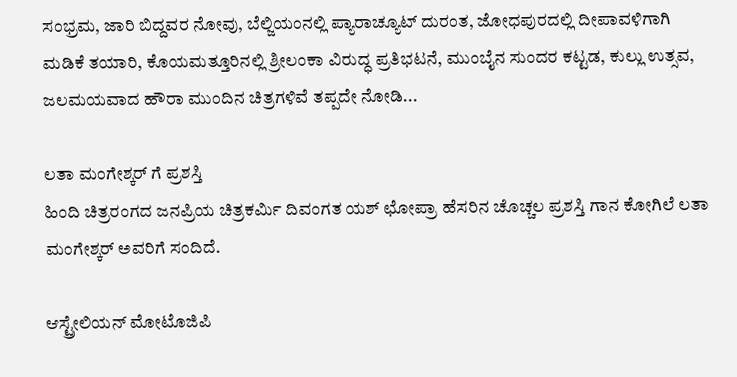ಸಂಭ್ರಮ, ಜಾರಿ ಬಿದ್ದವರ ನೋವು, ಬೆಲ್ಜಿಯಂನಲ್ಲಿ ಪ್ಯಾರಾಚ್ಯೂಟ್ ದುರಂತ, ಜೋಧಪುರದಲ್ಲಿ ದೀಪಾವಳಿಗಾಗಿ ಮಡಿಕೆ ತಯಾರಿ, ಕೊಯಮತ್ತೂರಿನಲ್ಲಿ ಶ್ರೀಲಂಕಾ ವಿರುದ್ಧ ಪ್ರತಿಭಟನೆ, ಮುಂಬೈನ ಸುಂದರ ಕಟ್ಟಡ, ಕುಲ್ಲು ಉತ್ಸವ, ಜಲಮಯವಾದ ಹೌರಾ ಮುಂದಿನ ಚಿತ್ರಗಳಿವೆ ತಪ್ಪದೇ ನೋಡಿ...

ಲತಾ ಮಂಗೇಶ್ಕರ್ ಗೆ ಪ್ರಶಸ್ತಿ
ಹಿಂದಿ ಚಿತ್ರರಂಗದ ಜನಪ್ರಿಯ ಚಿತ್ರಕರ್ಮಿ ದಿವಂಗತ ಯಶ್ ಛೋಪ್ರಾ ಹೆಸರಿನ ಚೊಚ್ಚಲ ಪ್ರಶಸ್ತಿ ಗಾನ ಕೋಗಿಲೆ ಲತಾ ಮಂಗೇಶ್ಕರ್ ಅವರಿಗೆ ಸಂದಿದೆ.

ಆಸ್ಟ್ರೇಲಿಯನ್ ಮೋಟೊಜಿಪಿ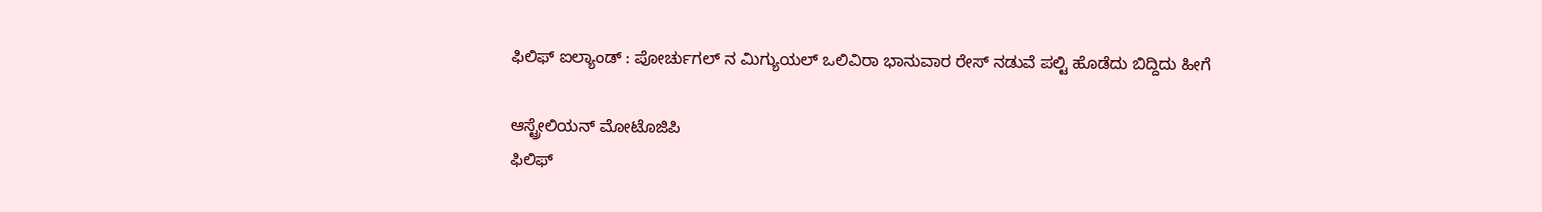ಫಿಲಿಫ್ ಐಲ್ಯಾಂಡ್ : ಪೋರ್ಚುಗಲ್ ನ ಮಿಗ್ಯುಯಲ್ ಒಲಿವಿರಾ ಭಾನುವಾರ ರೇಸ್ ನಡುವೆ ಪಲ್ಟಿ ಹೊಡೆದು ಬಿದ್ದಿದು ಹೀಗೆ

ಆಸ್ಟ್ರೇಲಿಯನ್ ಮೋಟೊಜಿಪಿ
ಫಿಲಿಫ್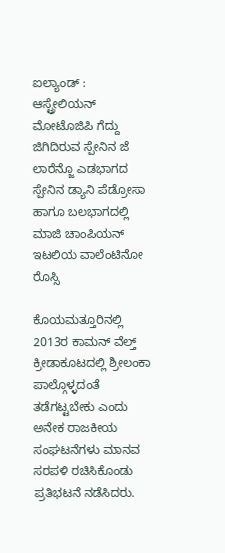ಐಲ್ಯಾಂಡ್ : ಆಸ್ಟ್ರೇಲಿಯನ್ ಮೋಟೊಜಿಪಿ ಗೆದ್ದು ಜಿಗಿದಿರುವ ಸ್ಪೇನಿನ ಜೆ ಲಾರೆನ್ಜೊ ಎಡಭಾಗದ ಸ್ಪೇನಿನ ಡ್ಯಾನಿ ಪೆಡ್ರೋಸಾ ಹಾಗೂ ಬಲಭಾಗದಲ್ಲಿ ಮಾಜಿ ಚಾಂಪಿಯನ್ ಇಟಲಿಯ ವಾಲೆಂಟಿನೋ ರೊಸ್ಸಿ

ಕೊಯಮತ್ತೂರಿನಲ್ಲಿ
2013ರ ಕಾಮನ್ ವೆಲ್ತ್ ಕ್ರೀಡಾಕೂಟದಲ್ಲಿ ಶ್ರೀಲಂಕಾ ಪಾಲ್ಗೊಳ್ಳದಂತೆ ತಡೆಗಟ್ಟಬೇಕು ಎಂದು ಅನೇಕ ರಾಜಕೀಯ ಸಂಘಟನೆಗಳು ಮಾನವ ಸರಪಳಿ ರಚಿಸಿಕೊಂಡು ಪ್ರತಿಭಟನೆ ನಡೆಸಿದರು.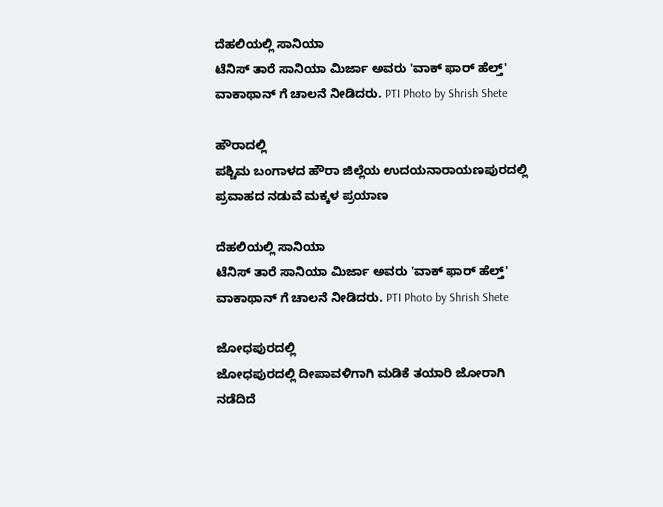ದೆಹಲಿಯಲ್ಲಿ ಸಾನಿಯಾ
ಟೆನಿಸ್ ತಾರೆ ಸಾನಿಯಾ ಮಿರ್ಜಾ ಅವರು 'ವಾಕ್ ಫಾರ್ ಹೆಲ್ತ್' ವಾಕಾಥಾನ್ ಗೆ ಚಾಲನೆ ನೀಡಿದರು. PTI Photo by Shrish Shete

ಹೌರಾದಲ್ಲಿ
ಪಶ್ಚಿಮ ಬಂಗಾಳದ ಹೌರಾ ಜಿಲ್ಲೆಯ ಉದಯನಾರಾಯಣಪುರದಲ್ಲಿ ಪ್ರವಾಹದ ನಡುವೆ ಮಕ್ಕಳ ಪ್ರಯಾಣ

ದೆಹಲಿಯಲ್ಲಿ ಸಾನಿಯಾ
ಟೆನಿಸ್ ತಾರೆ ಸಾನಿಯಾ ಮಿರ್ಜಾ ಅವರು 'ವಾಕ್ ಫಾರ್ ಹೆಲ್ತ್' ವಾಕಾಥಾನ್ ಗೆ ಚಾಲನೆ ನೀಡಿದರು. PTI Photo by Shrish Shete

ಜೋಧಪುರದಲ್ಲಿ
ಜೋಧಪುರದಲ್ಲಿ ದೀಪಾವಳಿಗಾಗಿ ಮಡಿಕೆ ತಯಾರಿ ಜೋರಾಗಿ ನಡೆದಿದೆ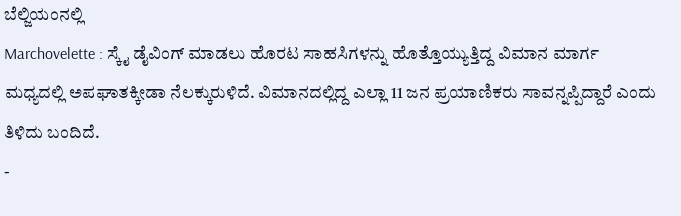ಬೆಲ್ಜಿಯಂನಲ್ಲಿ
Marchovelette : ಸ್ಕೈ ಡೈವಿಂಗ್ ಮಾಡಲು ಹೊರಟ ಸಾಹಸಿಗಳನ್ನು ಹೊತ್ತೊಯ್ಯುತ್ತಿದ್ದ ವಿಮಾನ ಮಾರ್ಗ ಮಧ್ಯದಲ್ಲಿ ಅಪಘಾತಕ್ಕೀಡಾ ನೆಲಕ್ಕುರುಳಿದೆ. ವಿಮಾನದಲ್ಲಿದ್ದ ಎಲ್ಲಾ 11 ಜನ ಪ್ರಯಾಣಿಕರು ಸಾವನ್ನಪ್ಪಿದ್ದಾರೆ ಎಂದು ತಿಳಿದು ಬಂದಿದೆ.
-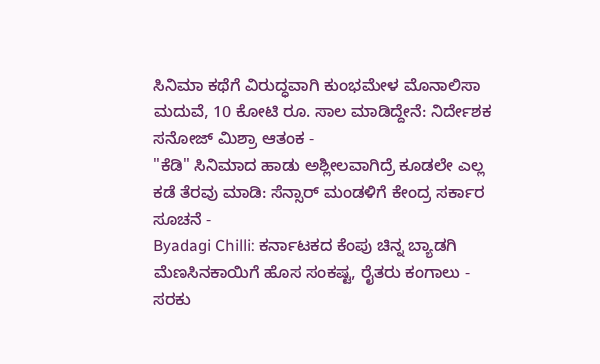ಸಿನಿಮಾ ಕಥೆಗೆ ವಿರುದ್ಧವಾಗಿ ಕುಂಭಮೇಳ ಮೊನಾಲಿಸಾ ಮದುವೆ, 10 ಕೋಟಿ ರೂ. ಸಾಲ ಮಾಡಿದ್ದೇನೆ: ನಿರ್ದೇಶಕ ಸನೋಜ್ ಮಿಶ್ರಾ ಆತಂಕ -
"ಕೆಡಿ" ಸಿನಿಮಾದ ಹಾಡು ಅಶ್ಲೀಲವಾಗಿದ್ರೆ ಕೂಡಲೇ ಎಲ್ಲ ಕಡೆ ತೆರವು ಮಾಡಿ: ಸೆನ್ಸಾರ್ ಮಂಡಳಿಗೆ ಕೇಂದ್ರ ಸರ್ಕಾರ ಸೂಚನೆ -
Byadagi Chilli: ಕರ್ನಾಟಕದ ಕೆಂಪು ಚಿನ್ನ ಬ್ಯಾಡಗಿ ಮೆಣಸಿನಕಾಯಿಗೆ ಹೊಸ ಸಂಕಷ್ಟ, ರೈತರು ಕಂಗಾಲು -
ಸರಕು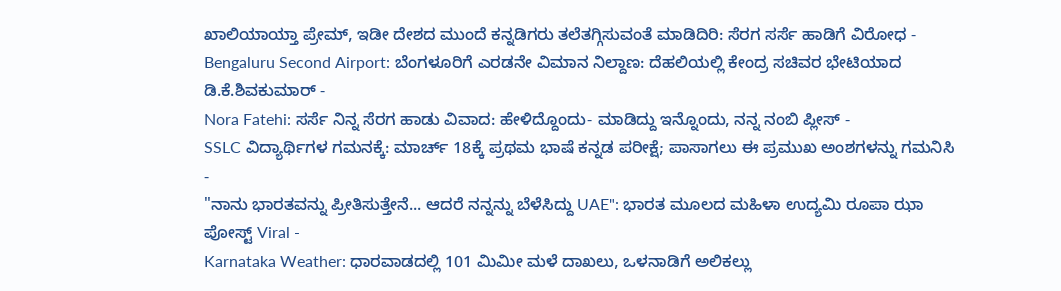ಖಾಲಿಯಾಯ್ತಾ ಪ್ರೇಮ್, ಇಡೀ ದೇಶದ ಮುಂದೆ ಕನ್ನಡಿಗರು ತಲೆತಗ್ಗಿಸುವಂತೆ ಮಾಡಿದಿರಿ: ಸೆರಗ ಸರ್ಸೆ ಹಾಡಿಗೆ ವಿರೋಧ -
Bengaluru Second Airport: ಬೆಂಗಳೂರಿಗೆ ಎರಡನೇ ವಿಮಾನ ನಿಲ್ದಾಣ: ದೆಹಲಿಯಲ್ಲಿ ಕೇಂದ್ರ ಸಚಿವರ ಭೇಟಿಯಾದ ಡಿ.ಕೆ.ಶಿವಕುಮಾರ್ -
Nora Fatehi: ಸರ್ಸೆ ನಿನ್ನ ಸೆರಗ ಹಾಡು ವಿವಾದ: ಹೇಳಿದ್ದೊಂದು- ಮಾಡಿದ್ದು ಇನ್ನೊಂದು, ನನ್ನ ನಂಬಿ ಪ್ಲೀಸ್ -
SSLC ವಿದ್ಯಾರ್ಥಿಗಳ ಗಮನಕ್ಕೆ: ಮಾರ್ಚ್ 18ಕ್ಕೆ ಪ್ರಥಮ ಭಾಷೆ ಕನ್ನಡ ಪರೀಕ್ಷೆ; ಪಾಸಾಗಲು ಈ ಪ್ರಮುಖ ಅಂಶಗಳನ್ನು ಗಮನಿಸಿ -
"ನಾನು ಭಾರತವನ್ನು ಪ್ರೀತಿಸುತ್ತೇನೆ... ಆದರೆ ನನ್ನನ್ನು ಬೆಳೆಸಿದ್ದು UAE": ಭಾರತ ಮೂಲದ ಮಹಿಳಾ ಉದ್ಯಮಿ ರೂಪಾ ಝಾ ಪೋಸ್ಟ್ Viral -
Karnataka Weather: ಧಾರವಾಡದಲ್ಲಿ 101 ಮಿಮೀ ಮಳೆ ದಾಖಲು, ಒಳನಾಡಿಗೆ ಅಲಿಕಲ್ಲು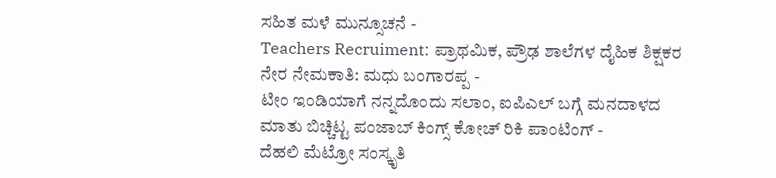ಸಹಿತ ಮಳೆ ಮುನ್ಸೂಚನೆ -
Teachers Recruiment: ಪ್ರಾಥಮಿಕ, ಪ್ರೌಢ ಶಾಲೆಗಳ ದೈಹಿಕ ಶಿಕ್ಷಕರ ನೇರ ನೇಮಕಾತಿ: ಮಧು ಬಂಗಾರಪ್ಪ -
ಟೀಂ ಇಂಡಿಯಾಗೆ ನನ್ನದೊಂದು ಸಲಾಂ, ಐಪಿಎಲ್ ಬಗ್ಗೆ ಮನದಾಳದ ಮಾತು ಬಿಚ್ಚಿಟ್ಟ ಪಂಜಾಬ್ ಕಿಂಗ್ಸ್ ಕೋಚ್ ರಿಕಿ ಪಾಂಟಿಂಗ್ -
ದೆಹಲಿ ಮೆಟ್ರೋ ಸಂಸ್ಕೃತಿ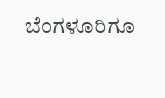ಬೆಂಗಳೂರಿಗೂ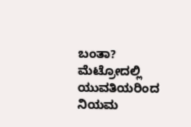ಬಂತಾ? ಮೆಟ್ರೋದಲ್ಲಿ ಯುವತಿಯರಿಂದ ನಿಯಮ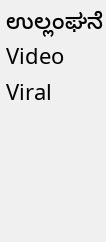ಉಲ್ಲಂಘನೆ Video Viral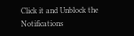Click it and Unblock the Notifications